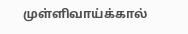முள்ளிவாய்க்கால்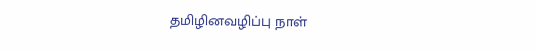தமிழினவழிப்பு நாள்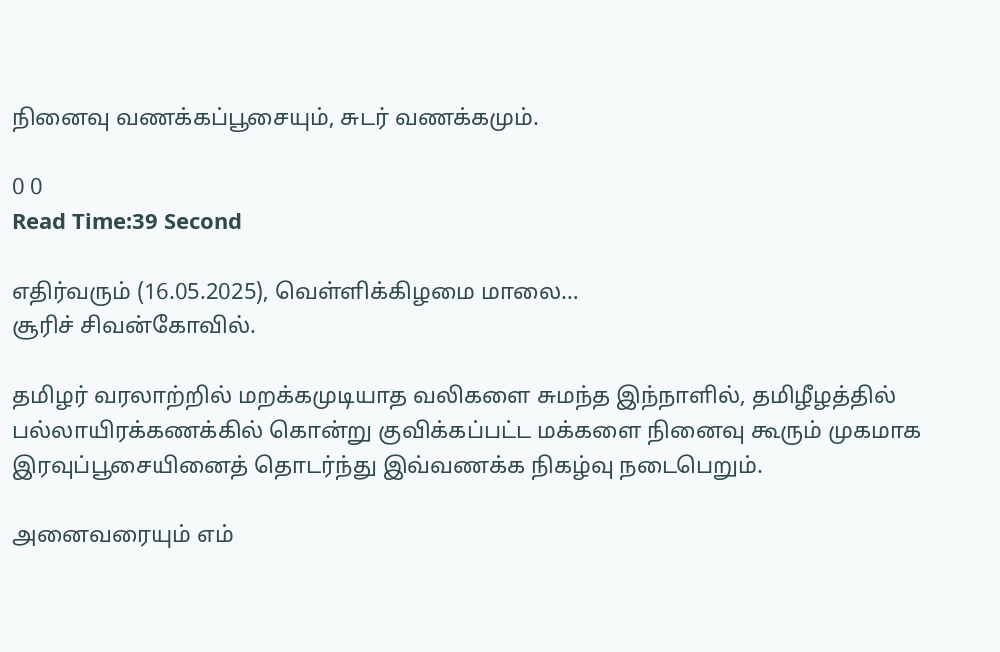நினைவு வணக்கப்பூசையும், சுடர் வணக்கமும்.

0 0
Read Time:39 Second

எதிர்வரும் (16.05.2025), வெள்ளிக்கிழமை மாலை…
சூரிச் சிவன்கோவில்.

தமிழர் வரலாற்றில் மறக்கமுடியாத வலிகளை சுமந்த இந்நாளில், தமிழீழத்தில் பல்லாயிரக்கணக்கில் கொன்று குவிக்கப்பட்ட மக்களை நினைவு கூரும் முகமாக இரவுப்பூசையினைத் தொடர்ந்து இவ்வணக்க நிகழ்வு நடைபெறும்.

அனைவரையும் எம்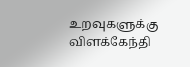உறவுகளுக்கு விளக்கேந்தி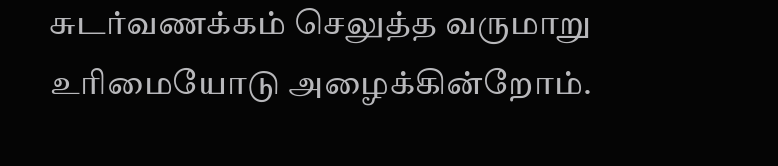சுடர்வணக்கம் செலுத்த வருமாறு உரிமையோடு அழைக்கின்றோம்.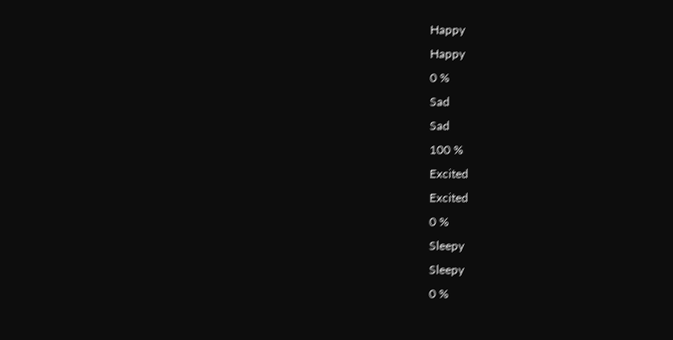Happy
Happy
0 %
Sad
Sad
100 %
Excited
Excited
0 %
Sleepy
Sleepy
0 %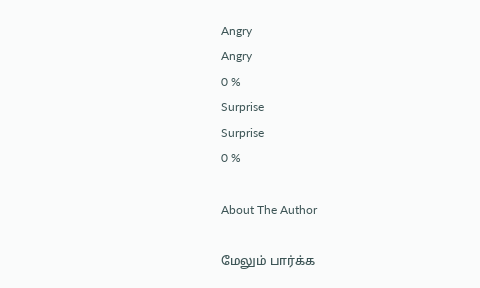Angry
Angry
0 %
Surprise
Surprise
0 %

About The Author

மேலும் பார்க்க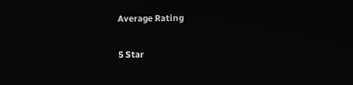Average Rating

5 Star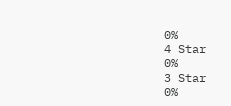0%
4 Star
0%
3 Star
0%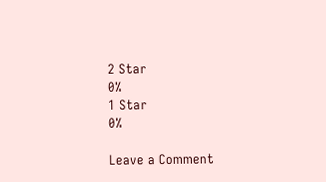2 Star
0%
1 Star
0%

Leave a Comment